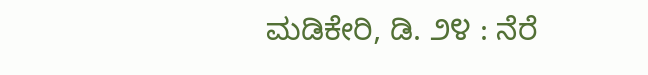ಮಡಿಕೇರಿ, ಡಿ. ೨೪ : ನೆರೆ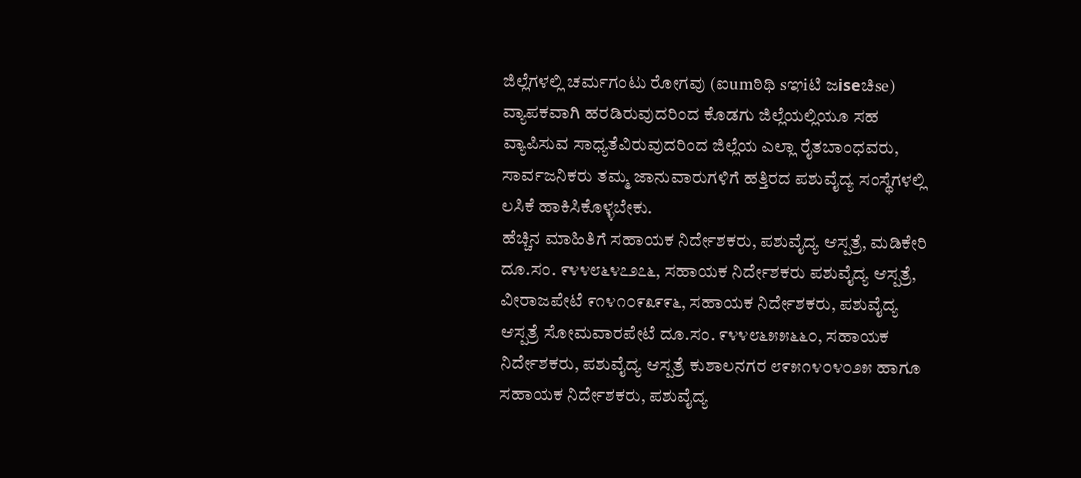ಜಿಲ್ಲೆಗಳಲ್ಲಿ ಚರ್ಮಗಂಟು ರೋಗವು (ಐumಠಿಥಿ sಞiಟಿ ಜiseಚಿse) ವ್ಯಾಪಕವಾಗಿ ಹರಡಿರುವುದರಿಂದ ಕೊಡಗು ಜಿಲ್ಲೆಯಲ್ಲಿಯೂ ಸಹ ವ್ಯಾಪಿಸುವ ಸಾಧ್ಯತೆವಿರುವುದರಿಂದ ಜಿಲ್ಲೆಯ ಎಲ್ಲಾ ರೈತಬಾಂಧವರು, ಸಾರ್ವಜನಿಕರು ತಮ್ಮ ಜಾನುವಾರುಗಳಿಗೆ ಹತ್ತಿರದ ಪಶುವೈದ್ಯ ಸಂಸ್ಥೆಗಳಲ್ಲಿ ಲಸಿಕೆ ಹಾಕಿಸಿಕೊಳ್ಳಬೇಕು.
ಹೆಚ್ಚಿನ ಮಾಹಿತಿಗೆ ಸಹಾಯಕ ನಿರ್ದೇಶಕರು, ಪಶುವೈದ್ಯ ಆಸ್ಪತ್ರೆ, ಮಡಿಕೇರಿ ದೂ.ಸಂ. ೯೪೪೮೬೪೭೨೭೬, ಸಹಾಯಕ ನಿರ್ದೇಶಕರು ಪಶುವೈದ್ಯ ಆಸ್ಪತ್ರೆ, ವೀರಾಜಪೇಟೆ ೯೧೪೧೦೯೩೯೯೬, ಸಹಾಯಕ ನಿರ್ದೇಶಕರು, ಪಶುವೈದ್ಯ ಆಸ್ಪತ್ರೆ ಸೋಮವಾರಪೇಟೆ ದೂ.ಸಂ. ೯೪೪೮೬೫೫೬೬೦, ಸಹಾಯಕ ನಿರ್ದೇಶಕರು, ಪಶುವೈದ್ಯ ಆಸ್ಪತ್ರೆ ಕುಶಾಲನಗರ ೮೯೫೧೪೦೪೦೨೫ ಹಾಗೂ ಸಹಾಯಕ ನಿರ್ದೇಶಕರು, ಪಶುವೈದ್ಯ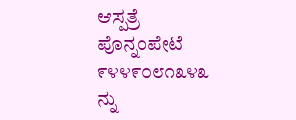ಆಸ್ಪತ್ರೆ ಪೊನ್ನಂಪೇಟೆ ೯೪೪೯೦೮೧೩೪೩ ನ್ನು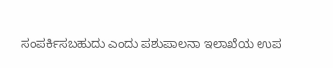ಸಂಪರ್ಕಿಸಬಹುದು ಎಂದು ಪಶುಪಾಲನಾ ಇಲಾಖೆಯ ಉಪ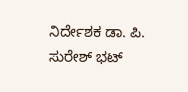ನಿರ್ದೇಶಕ ಡಾ. ಪಿ. ಸುರೇಶ್ ಭಟ್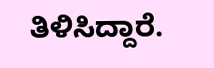ತಿಳಿಸಿದ್ದಾರೆ.